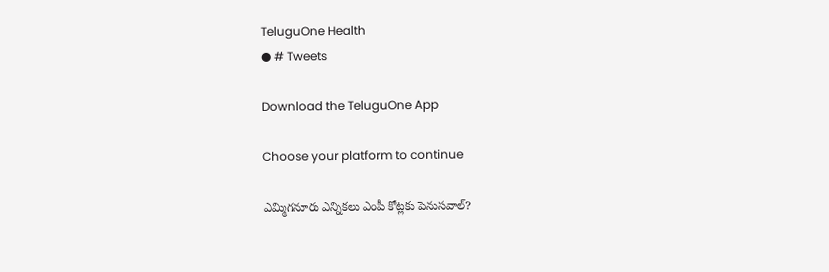TeluguOne Health
● # Tweets

Download the TeluguOne App

Choose your platform to continue

ఎమ్మిగనూరు ఎన్నికలు ఎంపీ కోట్లకు పెనుసవాల్?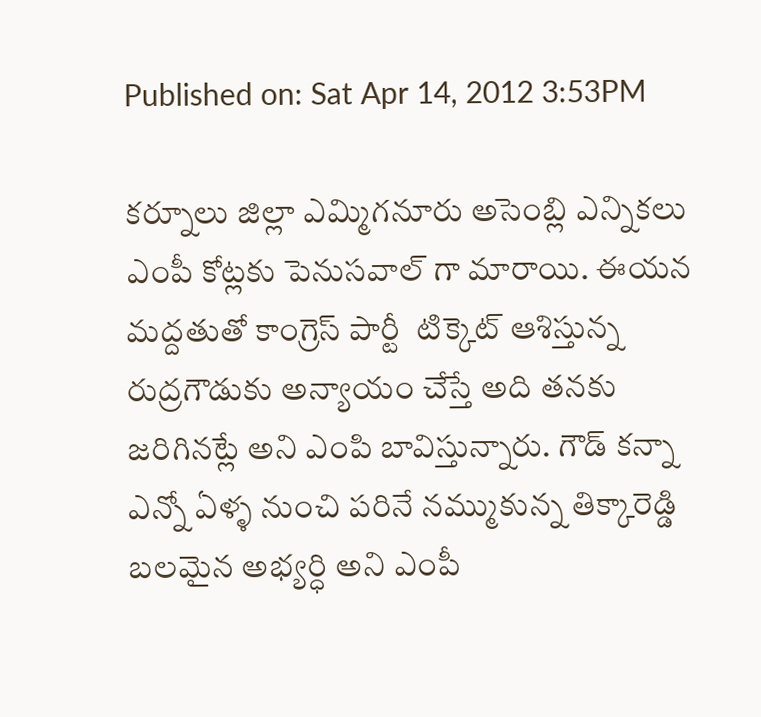Published on: Sat Apr 14, 2012 3:53PM

కర్నూలు జిల్లా ఎమ్మిగనూరు అసెంబ్లి ఎన్నికలు ఎంపీ కోట్లకు పెనుసవాల్ గా మారాయి. ఈయన మద్దతుతో కాంగ్రెస్ పార్టీ  టిక్కెట్ ఆశిస్తున్న రుద్రగౌడుకు అన్యాయం చేస్తే అది తనకు జరిగినట్లే అని ఎంపి బావిస్తున్నారు. గౌడ్ కన్నా ఎన్నో ఏళ్ళ నుంచి పరినే నమ్ముకున్న తిక్కారెడ్డి బలమైన అభ్యర్ధి అని ఎంపీ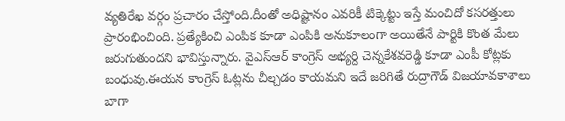వ్యతిరేఖ వర్గం ప్రచారం చేస్తోంది.దీంతో అధిష్టానం ఎవరికీ టిక్కెట్టు ఇస్తే మంచిదో కసరత్తులు ప్రారంభించింది. ప్రత్యేకించి ఎంపిక కూడా ఎంపికి అనుకూలంగా అయితేనే పార్టికి కొంత మేలు జరుగుతుందని భావిస్తున్నారు. వైఎస్ఆర్ కాంగ్రెస్ అభ్యర్ది చెన్నకేశవరెడ్డి కూడా ఎంపీ కోట్లకు బంధువు.ఈయన కాంగ్రెస్ ఓట్లను చీల్చడం కాయమని ఇదే జరిగితే రుద్రాగౌడ్ విజయావకాశాలు బాగా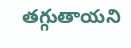తగ్గుతాయని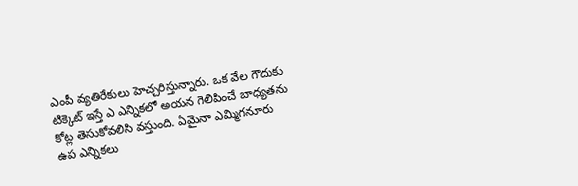ఎంపీ వ్యతిరేకులు హెచ్చరిస్తున్నారు. ఒక వేల గౌదుకు టిక్కెట్ ఇస్తే ఎ ఎన్నికలో అయన గెలిపించే బాధ్యతను కోట్ల తెసుకోవలిసి వస్తుంది. ఏమైనా ఎమ్మిగనూరు ఉప ఎన్నికలు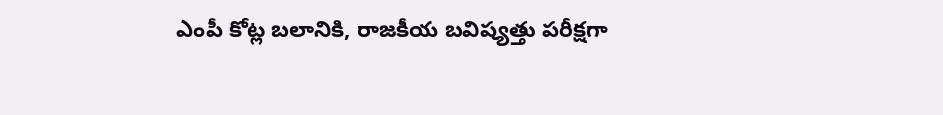ఎంపీ కోట్ల బలానికి, రాజకీయ బవిష్యత్తు పరీక్షగా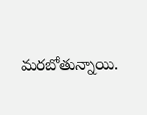మరబోతున్నాయి.